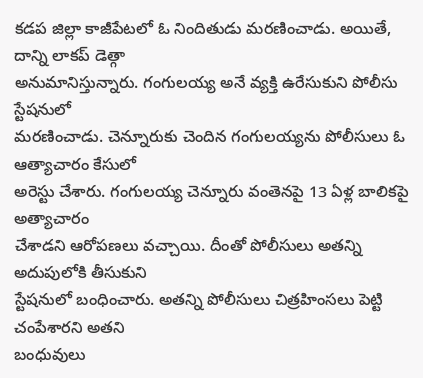కడప జిల్లా కాజీపేటలో ఓ నిందితుడు మరణించాడు. అయితే, దాన్ని లాకప్ డెత్గా
అనుమానిస్తున్నారు. గంగులయ్య అనే వ్యక్తి ఉరేసుకుని పోలీసు స్టేషనులో
మరణించాడు. చెన్నూరుకు చెందిన గంగులయ్యను పోలీసులు ఓ ఆత్యాచారం కేసులో
అరెస్టు చేశారు. గంగులయ్య చెన్నూరు వంతెనపై 13 ఏళ్ల బాలికపై అత్యాచారం
చేశాడని ఆరోపణలు వచ్చాయి. దీంతో పోలీసులు అతన్ని అదుపులోకి తీసుకుని
స్టేషనులో బంధించారు. అతన్ని పోలీసులు చిత్రహింసలు పెట్టి చంపేశారని అతని
బంధువులు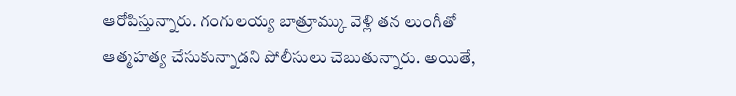ఆరోపిస్తున్నారు. గంగులయ్య బాత్రూమ్కు వెళ్లి తన లుంగీతో
ఆత్మహత్య చేసుకున్నాడని పోలీసులు చెబుతున్నారు. అయితే,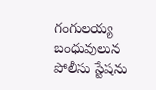గంగులయ్య బంధువులున
పోలీసు స్టేషను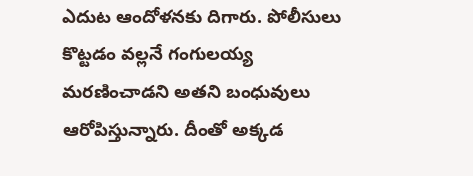ఎదుట ఆందోళనకు దిగారు. పోలీసులు కొట్టడం వల్లనే గంగులయ్య
మరణించాడని అతని బంధువులు ఆరోపిస్తున్నారు. దీంతో అక్కడ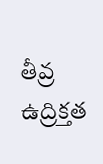తీవ్ర ఉద్రిక్తత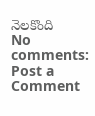నెలకొంది
No comments:
Post a Comment